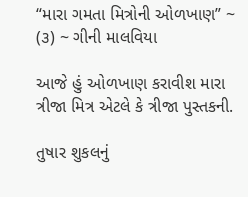“મારા ગમતા મિત્રોની ઓળખાણ” ~ (૩) ~ ગીની માલવિયા

આજે હું ઓળખાણ કરાવીશ મારા ત્રીજા મિત્ર એટલે કે ત્રીજા પુસ્તકની.

તુષાર શુકલનું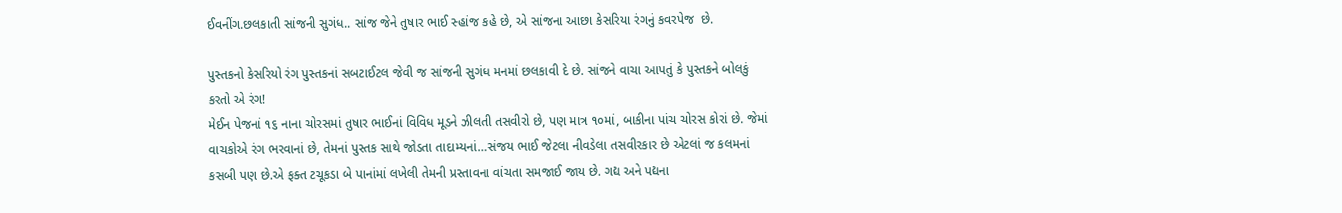ઈવનીંગ.છલકાતી સાંજની સુગંધ.. સાંજ જેને તુષાર ભાઈ સ્હાંજ કહે છે, એ સાંજના આછા કેસરિયા રંગનું કવરપેજ  છે.

પુસ્તકનો કેસરિયો રંગ પુસ્તકનાં સબટાઈટલ જેવી જ સાંજની સુગંધ મનમાં છલકાવી દે છે. સાંજને વાચા આપતું કે પુસ્તકને બોલકું કરતો એ રંગ!
મેઈન પેજનાં ૧૬ નાના ચોરસમાં તુષાર ભાઈનાં વિવિધ મૂડને ઝીલતી તસવીરો છે, પણ માત્ર ૧૦માં, બાકીના પાંચ ચોરસ કોરાં છે. જેમાં વાચકોએ રંગ ભરવાનાં છે, તેમનાં પુસ્તક સાથે જોડતા તાદામ્યનાં…સંજય ભાઈ જેટલા નીવડેલા તસવીરકાર છે એટલાં જ કલમનાં કસબી પણ છે.એ ફક્ત ટચૂકડા બે પાનાંમાં લખેલી તેમની પ્રસ્તાવના વાંચતા સમજાઈ જાય છે. ગદ્ય અને પદ્યના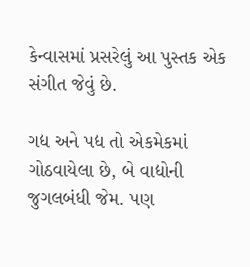કેન્વાસમાં પ્રસરેલું આ પુસ્તક એક સંગીત જેવું છે.

ગદ્ય અને પદ્ય તો એકમેકમાં ગોઠવાયેલા છે, બે વાદ્યોની જુગલબંધી જેમ. પણ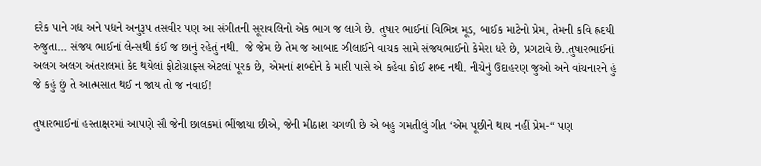દરેક પાને ગદ્ય અને પદ્યને અનુરૂપ તસવીર પણ આ સંગીતની સૂરાવલિનો એક ભાગ જ લાગે છે. તુષાર ભાઈનાં વિભિન્ન મૂડ, બાઈક માટેનો પ્રેમ, તેમની કવિ હ્રદયી રુજુતા… સંજય ભાઈનાં લેન્સથી કંઈ જ છાનું રહેતું નથી.  જે જેમ છે તેમ જ આબાદ ઝીલાઈને વાચક સામે સંજયભાઈનો કેમેરા ધરે છે, પ્રગટાવે છે..તુષારભાઈનાં અલગ અલગ અંતરાલમાં કેદ થયેલાં ફોટોગ્રાફ્સ એટલાં પૂરક છે, એમનાં શબ્દોને કે મારી પાસે એ કહેવા કોઈ શબ્દ નથી. નીચેનું ઉદાહરણ જુઓ અને વાંચનારને હું જે કહું છું તે આત્મસાત થઈ ન જાય તો જ નવાઈ!

તુષારભાઈનાં હસ્તાક્ષરમાં આપણે સૌ જેની છાલકમાં ભીંજાયા છીએ, જેની મીઠાશ ચગળી છે એ બહુ ગમતીલું ગીત ‘એમ પૂછીને થાય નહીં પ્રેમ-“ પણ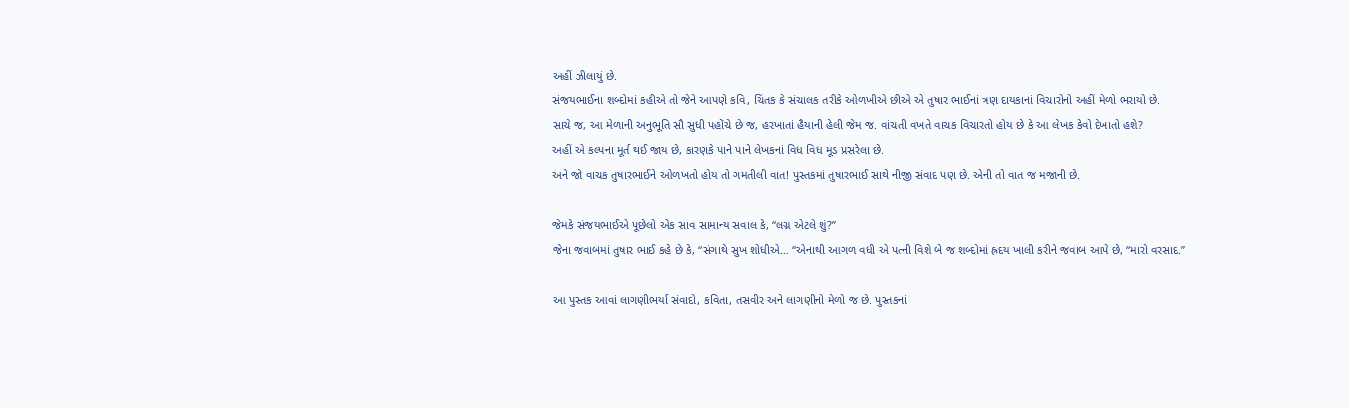અહીં ઝીલાયું છે.
સંજયભાઈના શબ્દોમાં કહીએ તો જેને આપણે કવિ, ચિંતક કે સંચાલક તરીકે ઓળખીએ છીએ એ તુષાર ભાઈનાં ત્રણ દાયકાનાં વિચારોનો અહીં મેળો ભરાયો છે.
સાચે જ, આ મેળાની અનુભૂતિ સૌ સુધી પહોંચે છે જ, હરખાતાં હૈયાની હેલી જેમ જ. વાંચતી વખતે વાચક વિચારતો હોય છે કે આ લેખક કેવો દેખાતો હશે?
અહીં એ કલ્પના મૂર્ત થઈ જાય છે, કારણકે પાને પાને લેખકનાં વિધ વિધ મૂડ પ્રસરેલા છે.
અને જો વાચક તુષારભાઈને ઓળખતો હોય તો ગમતીલી વાત! પુસ્તકમાં તુષારભાઈ સાથે નીજી સંવાદ પણ છે. એની તો વાત જ મજાની છે.

જેમકે સંજયભાઈએ પૂછેલો એક સાવ સામાન્ય સવાલ કે, “લગ્ન એટલે શું?”
જેના જવાબમાં તુષાર ભાઈ કહે છે કે, “સંગાથે સુખ શોધીએ… “એનાથી આગળ વધી એ પત્ની વિશે બે જ શબ્દોમાં હ્રદય ખાલી કરીને જવાબ આપે છે, “મારો વરસાદ.”

આ પુસ્તક આવાં લાગણીભર્યા સંવાદો, કવિતા, તસવીર અને લાગણીનો મેળો જ છે. પુસ્તકનાં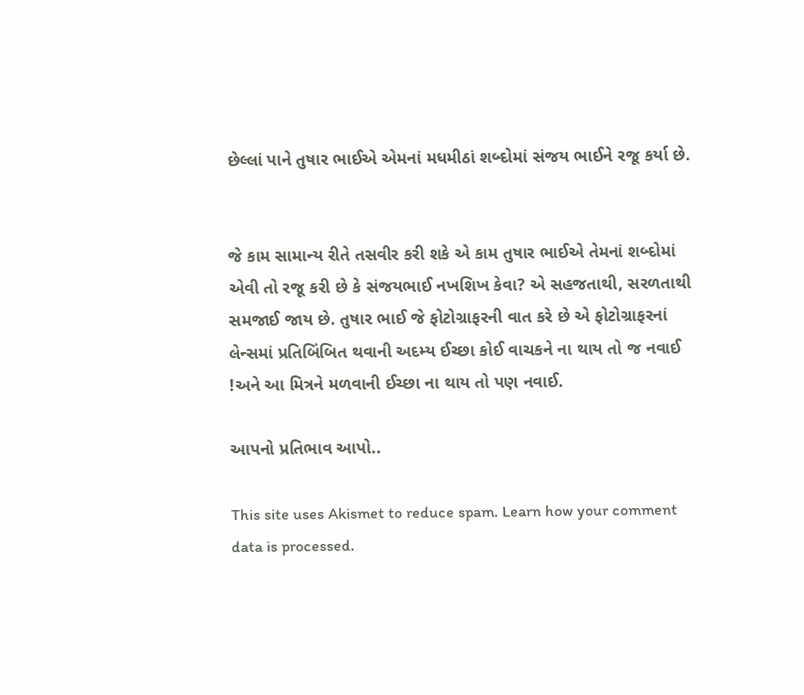છેલ્લાં પાને તુષાર ભાઈએ એમનાં મધમીઠાં શબ્દોમાં સંજય ભાઈને રજૂ કર્યા છે.


જે કામ સામાન્ય રીતે તસવીર કરી શકે એ કામ તુષાર ભાઈએ તેમનાં શબ્દોમાં એવી તો રજૂ કરી છે કે સંજયભાઈ નખશિખ કેવા? એ સહજતાથી, સરળતાથી સમજાઈ જાય છે. તુષાર ભાઈ જે ફોટોગ્રાફરની વાત કરે છે એ ફોટોગ્રાફરનાં લેન્સમાં પ્રતિબિંબિત થવાની અદમ્ય ઈચ્છા કોઈ વાચકને ના થાય તો જ નવાઈ !અને આ મિત્રને મળવાની ઈચ્છા ના થાય તો પણ નવાઈ.

આપનો પ્રતિભાવ આપો..

This site uses Akismet to reduce spam. Learn how your comment data is processed.